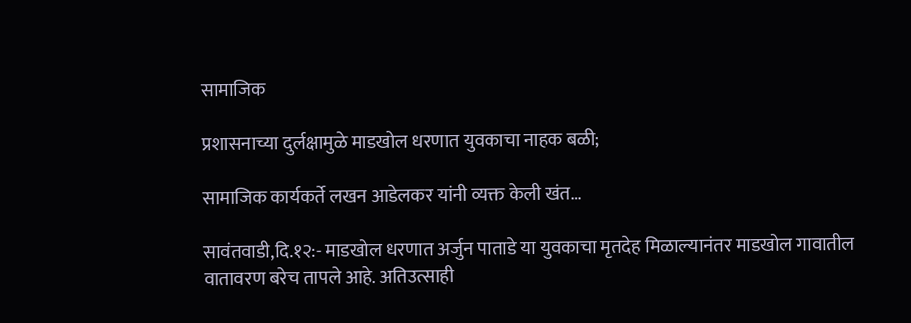सामाजिक

प्रशासनाच्या दुर्लक्षामुळे माडखोल धरणात युवकाचा नाहक बळी;

सामाजिक कार्यकर्ते लखन आडेलकर यांनी व्यक्त केली खंत…

सावंतवाडी,दि.१२:- माडखोल धरणात अर्जुन पाताडे या युवकाचा मृतदेह मिळाल्यानंतर माडखोल गावातील वातावरण बरेच तापले आहे. अतिउत्साही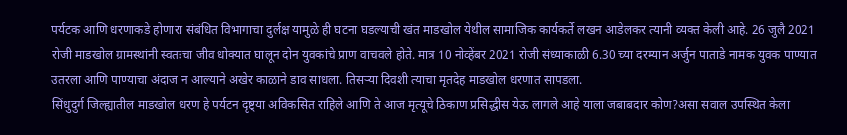पर्यटक आणि धरणाकडे होणारा संबंधित विभागाचा दुर्लक्ष यामुळे ही घटना घडल्याची खंत माडखोल येथील सामाजिक कार्यकर्ते लखन आडेलकर त्यानी व्यक्त केली आहे. 26 जुलै 2021 रोजी माडखोल ग्रामस्थांनी स्वतःचा जीव धोक्यात घालून दोन युवकांचे प्राण वाचवले होते. मात्र 10 नोव्हेंबर 2021 रोजी संध्याकाळी 6.30 च्या दरम्यान अर्जुन पाताडे नामक युवक पाण्यात उतरला आणि पाण्याचा अंदाज न आल्याने अखेर काळाने डाव साधला. तिसऱ्या दिवशी त्याचा मृतदेह माडखोल धरणात सापडला.
सिंधुदुर्ग जिल्ह्यातील माडखोल धरण हे पर्यटन दृष्ट्या अविकसित राहिले आणि ते आज मृत्यूचे ठिकाण प्रसिद्धीस येऊ लागले आहे याला जबाबदार कोण?असा सवाल उपस्थित केला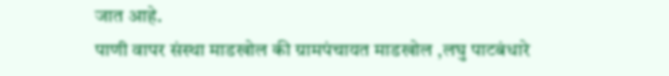जात आहे.
पाणी वापर संस्था माडखोल की ग्रामपंचायत माडखोल ,लघु पाटबंधारे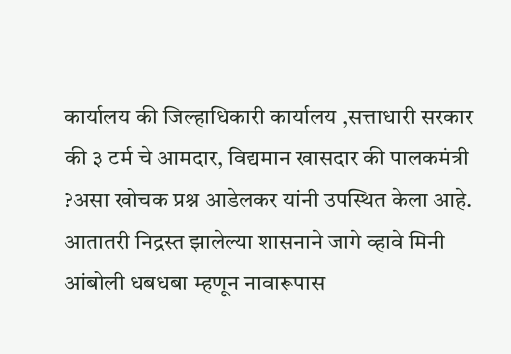कार्यालय की जिल्हाधिकारी कार्यालय ,सत्ताधारी सरकार की ३ टर्म चे आमदार, विद्यमान खासदार की पालकमंत्री ?असा खोचक प्रश्न आडेलकर यांनी उपस्थित केला आहे. आतातरी निद्रस्त झालेल्या शासनाने जागे व्हावे मिनी आंबोली धबधबा म्हणून नावारूपास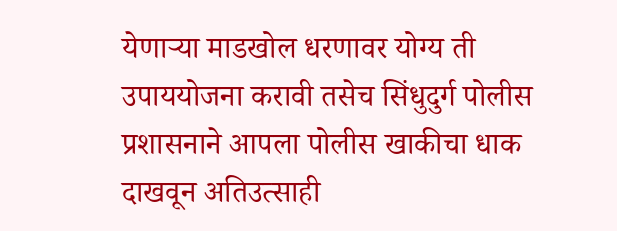येणाऱ्या माडखोल धरणावर योग्य ती उपाययोजना करावी तसेच सिंधुदुर्ग पोलीस प्रशासनाने आपला पोलीस खाकीचा धाक दाखवून अतिउत्साही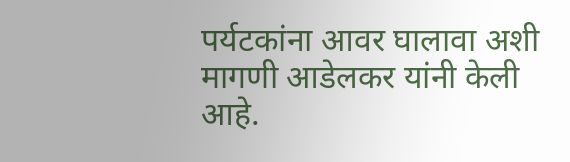पर्यटकांना आवर घालावा अशी मागणी आडेलकर यांनी केली आहे.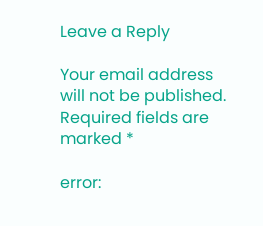Leave a Reply

Your email address will not be published. Required fields are marked *

error: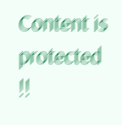Content is protected !!